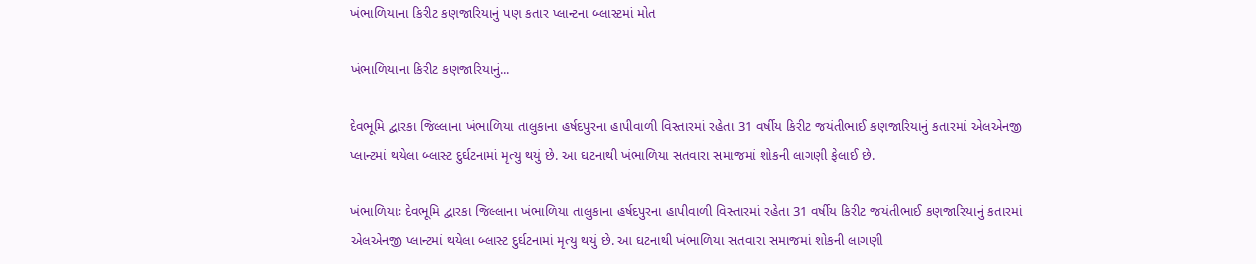ખંભાળિયાના કિરીટ કણજારિયાનું પણ કતાર પ્લાન્ટના બ્લાસ્ટમાં મોત

ખંભાળિયાના કિરીટ કણજારિયાનું...

દેવભૂમિ દ્વારકા જિલ્લાના ખંભાળિયા તાલુકાના હર્ષદપુરના હાપીવાળી વિસ્તારમાં રહેતા 31 વર્ષીય કિરીટ જયંતીભાઈ કણજારિયાનું કતારમાં એલએનજી પ્લાન્ટમાં થયેલા બ્લાસ્ટ દુર્ઘટનામાં મૃત્યુ થયું છે. આ ઘટનાથી ખંભાળિયા સતવારા સમાજમાં શોકની લાગણી ફેલાઈ છે.

ખંભાળિયાઃ દેવભૂમિ દ્વારકા જિલ્લાના ખંભાળિયા તાલુકાના હર્ષદપુરના હાપીવાળી વિસ્તારમાં રહેતા 31 વર્ષીય કિરીટ જયંતીભાઈ કણજારિયાનું કતારમાં એલએનજી પ્લાન્ટમાં થયેલા બ્લાસ્ટ દુર્ઘટનામાં મૃત્યુ થયું છે. આ ઘટનાથી ખંભાળિયા સતવારા સમાજમાં શોકની લાગણી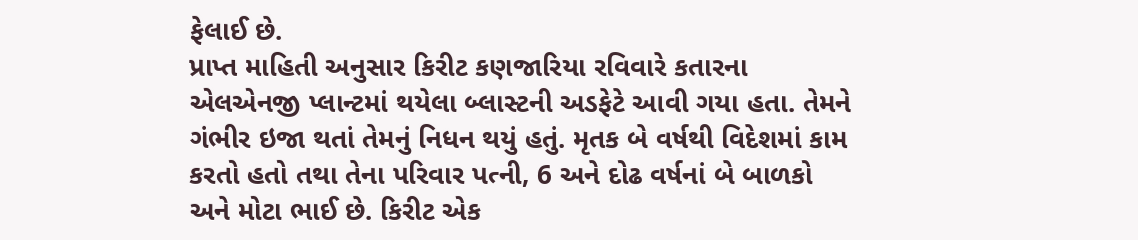ફેલાઈ છે.
પ્રાપ્ત માહિતી અનુસાર કિરીટ કણજારિયા રવિવારે કતારના એલએનજી પ્લાન્ટમાં થયેલા બ્લાસ્ટની અડફેટે આવી ગયા હતા. તેમને ગંભીર ઇજા થતાં તેમનું નિધન થયું હતું. મૃતક બે વર્ષથી વિદેશમાં કામ કરતો હતો તથા તેના પરિવાર પત્ની, 6 અને દોઢ વર્ષનાં બે બાળકો અને મોટા ભાઈ છે. કિરીટ એક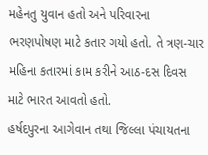મહેનતુ યુવાન હતો અને પરિવારના ભરણપોષણ માટે કતાર ગયો હતો. તે ત્રણ-ચાર મહિના કતારમાં કામ કરીને આઠ-દસ દિવસ માટે ભારત આવતો હતો.
હર્ષદપુરના આગેવાન તથા જિલ્લા પંચાયતના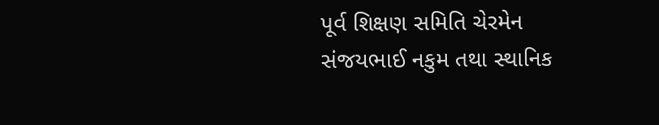પૂર્વ શિક્ષણ સમિતિ ચેરમેન સંજયભાઈ નકુમ તથા સ્થાનિક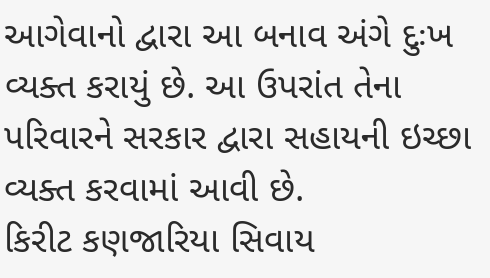આગેવાનો દ્વારા આ બનાવ અંગે દુઃખ વ્યક્ત કરાયું છે. આ ઉપરાંત તેના પરિવારને સરકાર દ્વારા સહાયની ઇચ્છા વ્યક્ત કરવામાં આવી છે.
કિરીટ કણજારિયા સિવાય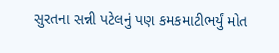સુરતના સન્ની પટેલનું પણ કમકમાટીભર્યું મોત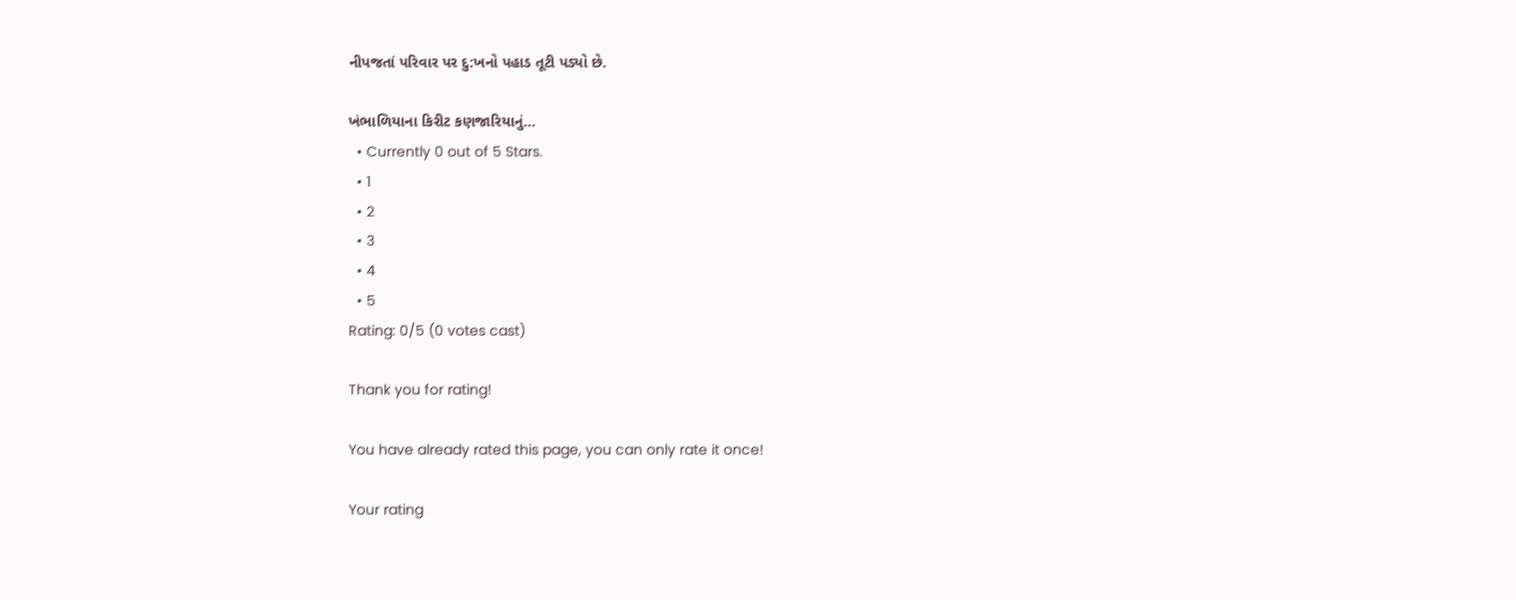નીપજતાં પરિવાર પર દુ:ખનો પહાડ તૂટી પડ્યો છે.

ખંભાળિયાના કિરીટ કણજારિયાનું...
  • Currently 0 out of 5 Stars.
  • 1
  • 2
  • 3
  • 4
  • 5
Rating: 0/5 (0 votes cast)

Thank you for rating!

You have already rated this page, you can only rate it once!

Your rating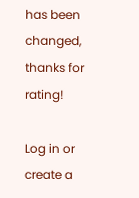has been changed, thanks for rating!

Log in or create a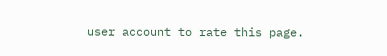user account to rate this page.